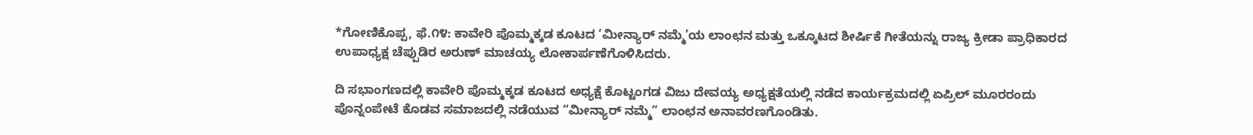*ಗೋಣಿಕೊಪ್ಪ, ಫೆ.೧೪: ಕಾವೇರಿ ಪೊಮ್ಮಕ್ಕಡ ಕೂಟದ ‘ಮೀನ್ಯಾರ್ ನಮ್ಮೆ’ಯ ಲಾಂಛನ ಮತ್ತು ಒಕ್ಕೂಟದ ಶೀರ್ಷಿಕೆ ಗೀತೆಯನ್ನು ರಾಜ್ಯ ಕ್ರೀಡಾ ಪ್ರಾಧಿಕಾರದ ಉಪಾಧ್ಯಕ್ಷ ಚೆಪ್ಪುಡಿರ ಅರುಣ್ ಮಾಚಯ್ಯ ಲೋಕಾರ್ಪಣೆಗೊಳಿಸಿದರು.

ದಿ ಸಭಾಂಗಣದಲ್ಲಿ ಕಾವೇರಿ ಪೊಮ್ಮಕ್ಕಡ ಕೂಟದ ಅಧ್ಯಕ್ಷೆ ಕೊಟ್ಟಂಗಡ ವಿಜು ದೇವಯ್ಯ ಅಧ್ಯಕ್ಷತೆಯಲ್ಲಿ ನಡೆದ ಕಾರ್ಯಕ್ರಮದಲ್ಲಿ ಏಪ್ರಿಲ್ ಮೂರರಂದು ಪೊನ್ನಂಪೇಟೆ ಕೊಡವ ಸಮಾಜದಲ್ಲಿ ನಡೆಯುವ “ಮೀನ್ಯಾರ್ ನಮ್ಮೆ” ಲಾಂಛನ ಅನಾವರಣಗೊಂಡಿತು.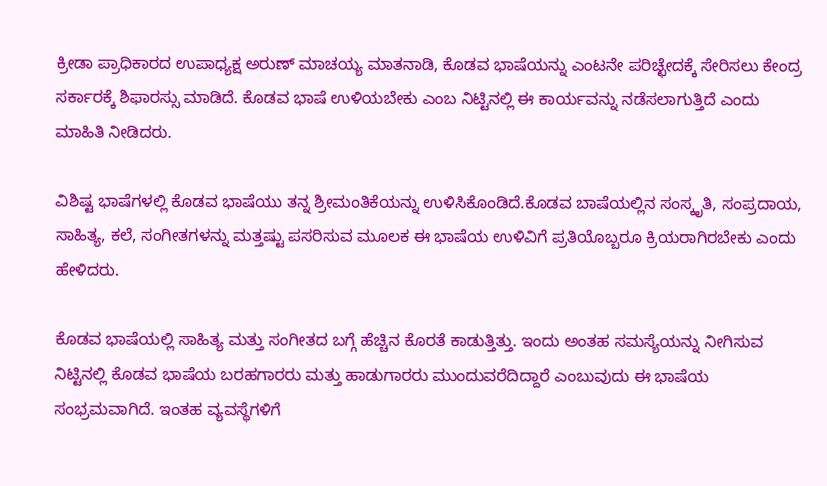ಕ್ರೀಡಾ ಪ್ರಾಧಿಕಾರದ ಉಪಾಧ್ಯಕ್ಷ ಅರುಣ್ ಮಾಚಯ್ಯ ಮಾತನಾಡಿ, ಕೊಡವ ಭಾಷೆಯನ್ನು ಎಂಟನೇ ಪರಿಚ್ಛೇದಕ್ಕೆ ಸೇರಿಸಲು ಕೇಂದ್ರ ಸರ್ಕಾರಕ್ಕೆ ಶಿಫಾರಸ್ಸು ಮಾಡಿದೆ. ಕೊಡವ ಭಾಷೆ ಉಳಿಯಬೇಕು ಎಂಬ ನಿಟ್ಟಿನಲ್ಲಿ ಈ ಕಾರ್ಯವನ್ನು ನಡೆಸಲಾಗುತ್ತಿದೆ ಎಂದು ಮಾಹಿತಿ ನೀಡಿದರು.

ವಿಶಿಷ್ಟ ಭಾಷೆಗಳಲ್ಲಿ ಕೊಡವ ಭಾಷೆಯು ತನ್ನ ಶ್ರೀಮಂತಿಕೆಯನ್ನು ಉಳಿಸಿಕೊಂಡಿದೆ.ಕೊಡವ ಬಾಷೆಯಲ್ಲಿನ ಸಂಸ್ಕೃತಿ, ಸಂಪ್ರದಾಯ, ಸಾಹಿತ್ಯ, ಕಲೆ, ಸಂಗೀತಗಳನ್ನು ಮತ್ತಷ್ಟು ಪಸರಿಸುವ ಮೂಲಕ ಈ ಭಾಷೆಯ ಉಳಿವಿಗೆ ಪ್ರತಿಯೊಬ್ಬರೂ ಕ್ರಿಯರಾಗಿರಬೇಕು ಎಂದು ಹೇಳಿದರು.

ಕೊಡವ ಭಾಷೆಯಲ್ಲಿ ಸಾಹಿತ್ಯ ಮತ್ತು ಸಂಗೀತದ ಬಗ್ಗೆ ಹೆಚ್ಚಿನ ಕೊರತೆ ಕಾಡುತ್ತಿತ್ತು. ಇಂದು ಅಂತಹ ಸಮಸ್ಯೆಯನ್ನು ನೀಗಿಸುವ ನಿಟ್ಟಿನಲ್ಲಿ ಕೊಡವ ಭಾಷೆಯ ಬರಹಗಾರರು ಮತ್ತು ಹಾಡುಗಾರರು ಮುಂದುವರೆದಿದ್ದಾರೆ ಎಂಬುವುದು ಈ ಭಾಷೆಯ ಸಂಭ್ರಮವಾಗಿದೆ. ಇಂತಹ ವ್ಯವಸ್ಥೆಗಳಿಗೆ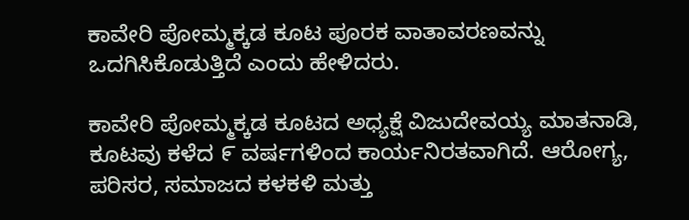ಕಾವೇರಿ ಪೋಮ್ಮಕ್ಕಡ ಕೂಟ ಪೂರಕ ವಾತಾವರಣವನ್ನು ಒದಗಿಸಿಕೊಡುತ್ತಿದೆ ಎಂದು ಹೇಳಿದರು.

ಕಾವೇರಿ ಪೋಮ್ಮಕ್ಕಡ ಕೂಟದ ಅಧ್ಯಕ್ಷೆ ವಿಜುದೇವಯ್ಯ ಮಾತನಾಡಿ, ಕೂಟವು ಕಳೆದ ೯ ವರ್ಷಗಳಿಂದ ಕಾರ್ಯನಿರತವಾಗಿದೆ. ಆರೋಗ್ಯ, ಪರಿಸರ, ಸಮಾಜದ ಕಳಕಳಿ ಮತ್ತು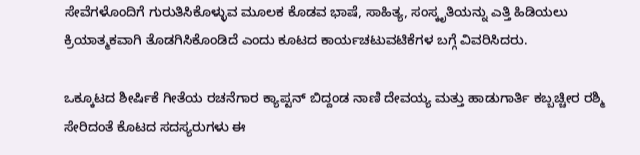ಸೇವೆಗಳೊಂದಿಗೆ ಗುರುತಿಸಿಕೊಳ್ಳುವ ಮೂಲಕ ಕೊಡವ ಭಾಷೆ, ಸಾಹಿತ್ಯ, ಸಂಸ್ಕೃತಿಯನ್ನು ಎತ್ತಿ ಹಿಡಿಯಲು ಕ್ರಿಯಾತ್ಮಕವಾಗಿ ತೊಡಗಿಸಿಕೊಂಡಿದೆ ಎಂದು ಕೂಟದ ಕಾರ್ಯಚಟುವಟಿಕೆಗಳ ಬಗ್ಗೆ ವಿವರಿಸಿದರು.

ಒಕ್ಕೂಟದ ಶೀರ್ಷಿಕೆ ಗೀತೆಯ ರಚನೆಗಾರ ಕ್ಯಾಪ್ಟನ್ ಬಿದ್ದಂಡ ನಾಣಿ ದೇವಯ್ಯ ಮತ್ತು ಹಾಡುಗಾರ್ತಿ ಕಬ್ಬಚ್ಚೀರ ರಶ್ಮಿ ಸೇರಿದಂತೆ ಕೊಟದ ಸದಸ್ಯರುಗಳು ಈ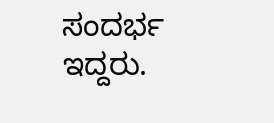ಸಂದರ್ಭ ಇದ್ದರು.